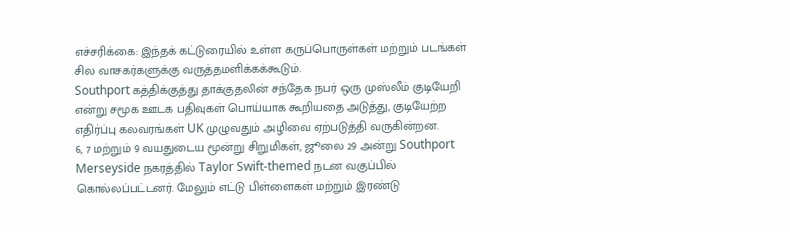எச்சரிக்கை: இந்தக் கட்டுரையில் உள்ள கருப்பொருள்கள் மற்றும் படங்கள் சில வாசகர்களுக்கு வருத்தமளிக்கக்கூடும்.
Southport கத்திக்குத்து தாக்குதலின் சந்தேக நபர் ஒரு முஸ்லீம் குடியேறி என்று சமூக ஊடக பதிவுகள் பொய்யாக கூறியதை அடுத்து, குடியேற்ற எதிர்ப்பு கலவரங்கள் UK முழுவதும் அழிவை ஏற்படுத்தி வருகின்றன.
6, 7 மற்றும் 9 வயதுடைய மூன்று சிறுமிகள், ஜூலை 29 அன்று Southport Merseyside நகரத்தில் Taylor Swift-themed நடன வகுப்பில் கொல்லப்பட்டனர். மேலும் எட்டு பிள்ளைகள் மற்றும் இரண்டு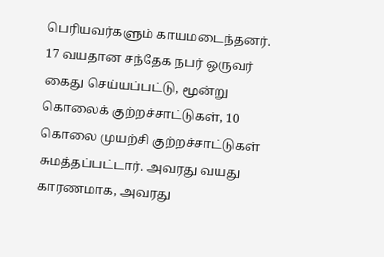பெரியவர்களும் காயமடைந்தனர்.
17 வயதான சந்தேக நபர் ஒருவர் கைது செய்யப்பட்டு, மூன்று கொலைக் குற்றச்சாட்டுகள், 10 கொலை முயற்சி குற்றச்சாட்டுகள் சுமத்தப்பட்டார். அவரது வயது காரணமாக, அவரது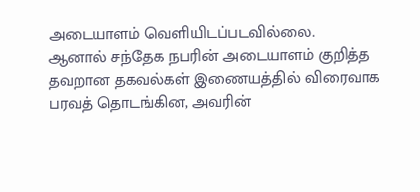அடையாளம் வெளியிடப்படவில்லை.
ஆனால் சந்தேக நபரின் அடையாளம் குறித்த தவறான தகவல்கள் இணையத்தில் விரைவாக பரவத் தொடங்கின, அவரின்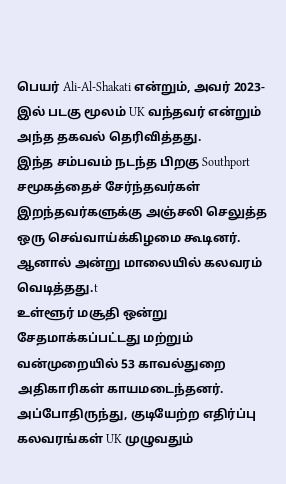பெயர் Ali-Al-Shakati என்றும், அவர் 2023-இல் படகு மூலம் UK வந்தவர் என்றும் அந்த தகவல் தெரிவித்தது.
இந்த சம்பவம் நடந்த பிறகு Southport சமூகத்தைச் சேர்ந்தவர்கள் இறந்தவர்களுக்கு அஞ்சலி செலுத்த ஒரு செவ்வாய்க்கிழமை கூடினர். ஆனால் அன்று மாலையில் கலவரம் வெடித்தது.t
உள்ளூர் மசூதி ஒன்று சேதமாக்கப்பட்டது மற்றும் வன்முறையில் 53 காவல்துறை அதிகாரிகள் காயமடைந்தனர்.
அப்போதிருந்து, குடியேற்ற எதிர்ப்பு கலவரங்கள் UK முழுவதும்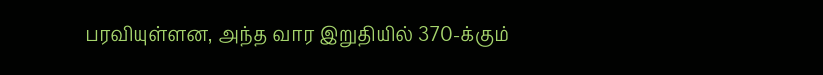பரவியுள்ளன, அந்த வார இறுதியில் 370-க்கும்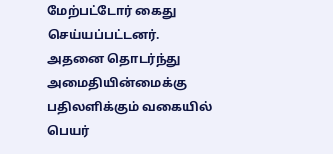மேற்பட்டோர் கைது செய்யப்பட்டனர்.
அதனை தொடர்ந்து அமைதியின்மைக்கு பதிலளிக்கும் வகையில் பெயர்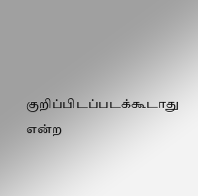குறிப்பிடப்படக்கூடாது என்ற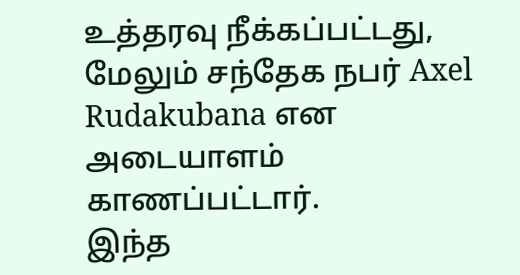உத்தரவு நீக்கப்பட்டது, மேலும் சந்தேக நபர் Axel Rudakubana என அடையாளம் காணப்பட்டார்.
இந்த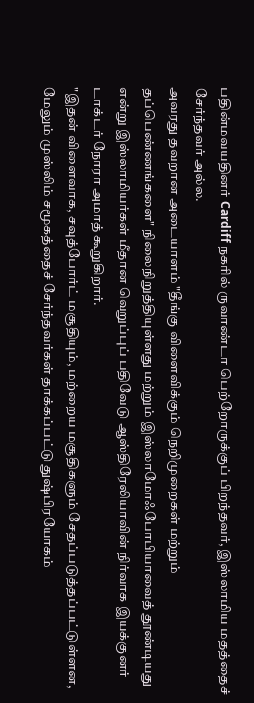பதின்மவயதினர் Cardiff நகரில் ருவாண்டா பெற்றோருக்குப் பிறந்தவர், இஸ்லாமிய மதத்தைச் சேர்ந்தவர் அல்ல.
அவரது தவறான அடையாளம் "தீங்கு விளைவிக்கும் நெறிமுறைகள் மற்றும் தப்பெண்ணங்களை" நிலைநிறுத்தியுள்ளது மற்றும் இஸ்லாமோஃபோபியாவைத் தூண்டியது என்று இஸ்லாமியர்கள் மீதான வெறுப்புப் பதிவேடு ஆஸ்திரேலியாவின் நிர்வாக இயக்குனர் டாக்டர் நோரா அமாத் கூறுகிறார்.
"இதன் விளைவாக, சவுத்போர்ட் மசூதியும், மற்றைய மசூதிகளும் சேதப்படுத்தப்பட்டுள்ளன, மேலும் முஸ்லிம் சமூகத்தைச் சேர்ந்தவர்கள் தாக்கப்பட்டு துஷ்பிரயோகம்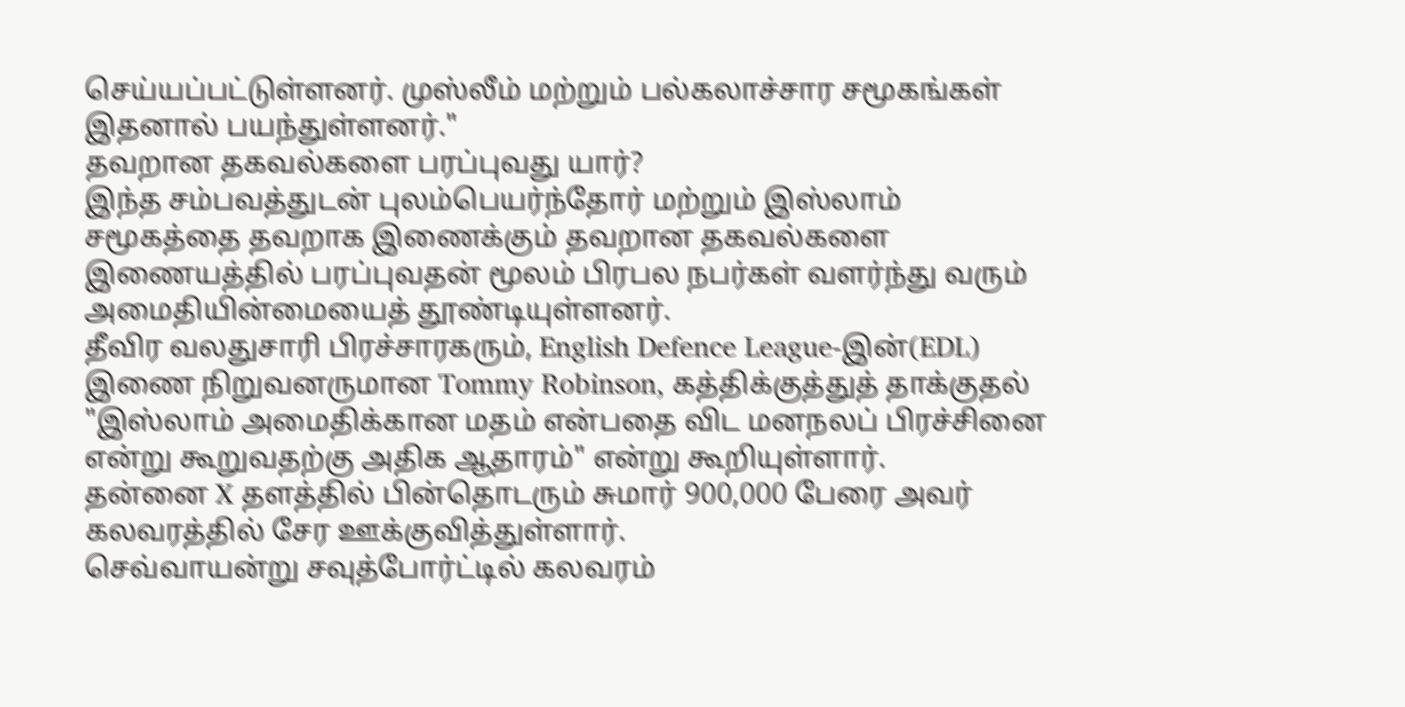செய்யப்பட்டுள்ளனர். முஸ்லீம் மற்றும் பல்கலாச்சார சமூகங்கள் இதனால் பயந்துள்ளனர்."
தவறான தகவல்களை பரப்புவது யார்?
இந்த சம்பவத்துடன் புலம்பெயர்ந்தோர் மற்றும் இஸ்லாம் சமூகத்தை தவறாக இணைக்கும் தவறான தகவல்களை இணையத்தில் பரப்புவதன் மூலம் பிரபல நபர்கள் வளர்ந்து வரும் அமைதியின்மையைத் தூண்டியுள்ளனர்.
தீவிர வலதுசாரி பிரச்சாரகரும், English Defence League-இன்(EDL) இணை நிறுவனருமான Tommy Robinson, கத்திக்குத்துத் தாக்குதல் "இஸ்லாம் அமைதிக்கான மதம் என்பதை விட மனநலப் பிரச்சினை என்று கூறுவதற்கு அதிக ஆதாரம்" என்று கூறியுள்ளார்.
தன்னை X தளத்தில் பின்தொடரும் சுமார் 900,000 பேரை அவர் கலவரத்தில் சேர ஊக்குவித்துள்ளார்.
செவ்வாயன்று சவுத்போர்ட்டில் கலவரம்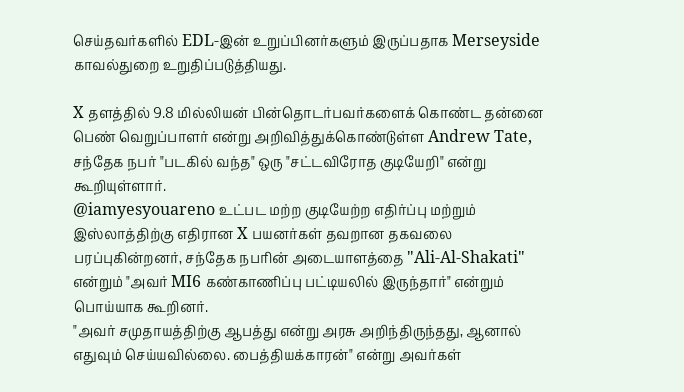செய்தவர்களில் EDL-இன் உறுப்பினர்களும் இருப்பதாக Merseyside காவல்துறை உறுதிப்படுத்தியது.

X தளத்தில் 9.8 மில்லியன் பின்தொடர்பவர்களைக் கொண்ட தன்னை பெண் வெறுப்பாளர் என்று அறிவித்துக்கொண்டுள்ள Andrew Tate, சந்தேக நபர் "படகில் வந்த" ஒரு "சட்டவிரோத குடியேறி" என்று கூறியுள்ளார்.
@iamyesyouareno உட்பட மற்ற குடியேற்ற எதிர்ப்பு மற்றும் இஸ்லாத்திற்கு எதிரான X பயனர்கள் தவறான தகவலை பரப்புகின்றனர், சந்தேக நபரின் அடையாளத்தை "Ali-Al-Shakati" என்றும் "அவர் MI6 கண்காணிப்பு பட்டியலில் இருந்தார்" என்றும் பொய்யாக கூறினர்.
"அவர் சமுதாயத்திற்கு ஆபத்து என்று அரசு அறிந்திருந்தது, ஆனால் எதுவும் செய்யவில்லை. பைத்தியக்காரன்" என்று அவர்கள்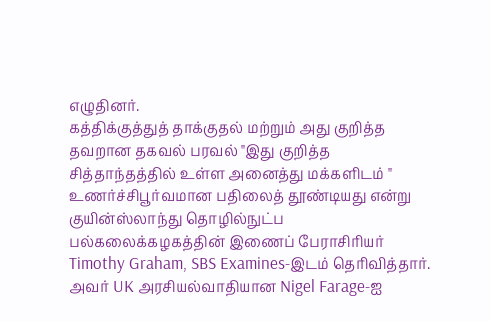எழுதினர்.
கத்திக்குத்துத் தாக்குதல் மற்றும் அது குறித்த தவறான தகவல் பரவல் "இது குறித்த சித்தாந்தத்தில் உள்ள அனைத்து மக்களிடம் " உணர்ச்சிபூர்வமான பதிலைத் தூண்டியது என்று குயின்ஸ்லாந்து தொழில்நுட்ப பல்கலைக்கழகத்தின் இணைப் பேராசிரியர் Timothy Graham, SBS Examines-இடம் தெரிவித்தார்.
அவர் UK அரசியல்வாதியான Nigel Farage-ஐ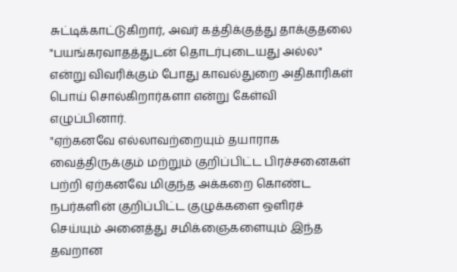சுட்டிக்காட்டுகிறார், அவர் கத்திக்குத்து தாக்குதலை "பயங்கரவாதத்துடன் தொடர்புடையது அல்ல" என்று விவரிக்கும் போது காவல்துறை அதிகாரிகள் பொய் சொல்கிறார்களா என்று கேள்வி எழுப்பினார்.
"ஏற்கனவே எல்லாவற்றையும் தயாராக வைத்திருக்கும் மற்றும் குறிப்பிட்ட பிரச்சனைகள் பற்றி ஏற்கனவே மிகுந்த அக்கறை கொண்ட நபர்களின் குறிப்பிட்ட குழுக்களை ஒளிரச் செய்யும் அனைத்து சமிக்ஞைகளையும் இந்த தவறான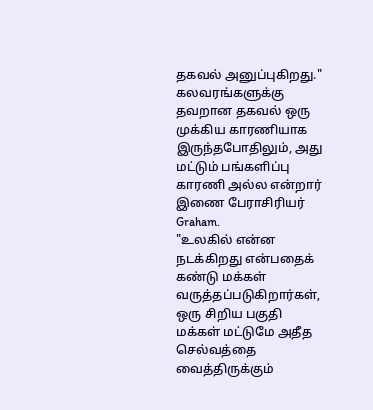தகவல் அனுப்புகிறது."
கலவரங்களுக்கு தவறான தகவல் ஒரு முக்கிய காரணியாக இருந்தபோதிலும், அது மட்டும் பங்களிப்பு காரணி அல்ல என்றார் இணை பேராசிரியர் Graham.
"உலகில் என்ன நடக்கிறது என்பதைக் கண்டு மக்கள் வருத்தப்படுகிறார்கள், ஒரு சிறிய பகுதி மக்கள் மட்டுமே அதீத செல்வத்தை வைத்திருக்கும்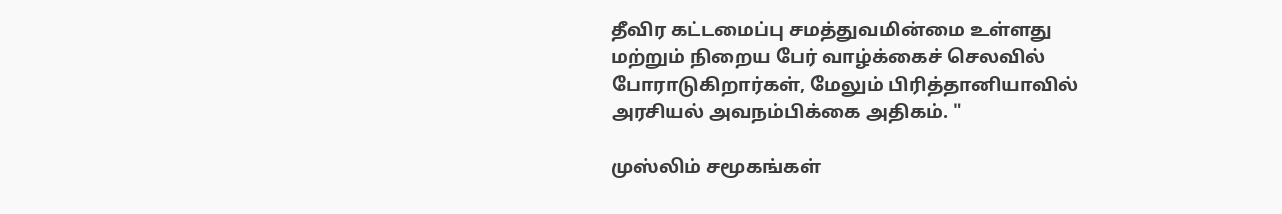தீவிர கட்டமைப்பு சமத்துவமின்மை உள்ளது மற்றும் நிறைய பேர் வாழ்க்கைச் செலவில் போராடுகிறார்கள், மேலும் பிரித்தானியாவில் அரசியல் அவநம்பிக்கை அதிகம். "

முஸ்லிம் சமூகங்கள்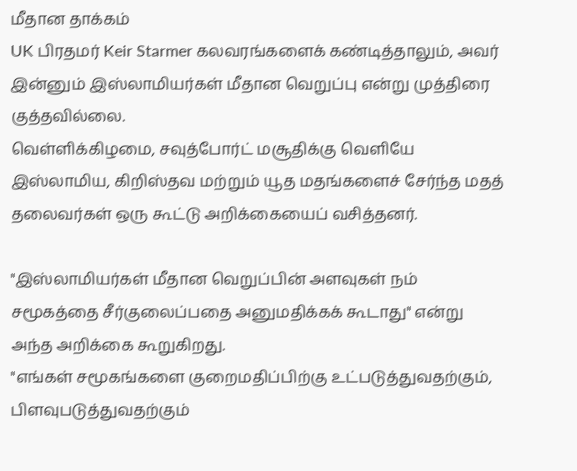மீதான தாக்கம்
UK பிரதமர் Keir Starmer கலவரங்களைக் கண்டித்தாலும், அவர் இன்னும் இஸ்லாமியர்கள் மீதான வெறுப்பு என்று முத்திரை குத்தவில்லை.
வெள்ளிக்கிழமை, சவுத்போர்ட் மசூதிக்கு வெளியே இஸ்லாமிய, கிறிஸ்தவ மற்றும் யூத மதங்களைச் சேர்ந்த மதத் தலைவர்கள் ஒரு கூட்டு அறிக்கையைப் வசித்தனர்.

"இஸ்லாமியர்கள் மீதான வெறுப்பின் அளவுகள் நம் சமூகத்தை சீர்குலைப்பதை அனுமதிக்கக் கூடாது" என்று அந்த அறிக்கை கூறுகிறது.
"எங்கள் சமூகங்களை குறைமதிப்பிற்கு உட்படுத்துவதற்கும், பிளவுபடுத்துவதற்கும்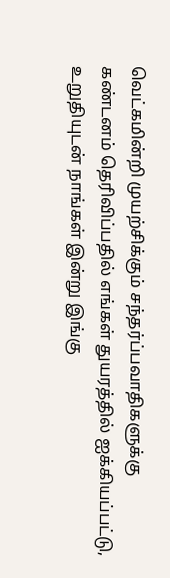வெட்கமின்றி முயற்சிக்கும் சந்தர்ப்பவாதிகளுக்கு கண்டனம் தெரிவிப்பதில் எங்கள் துயரத்தில் ஐக்கியப்பட்டு, உறுதியுடன் நாங்கள் இன்று இங்கு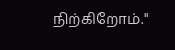நிற்கிறோம்."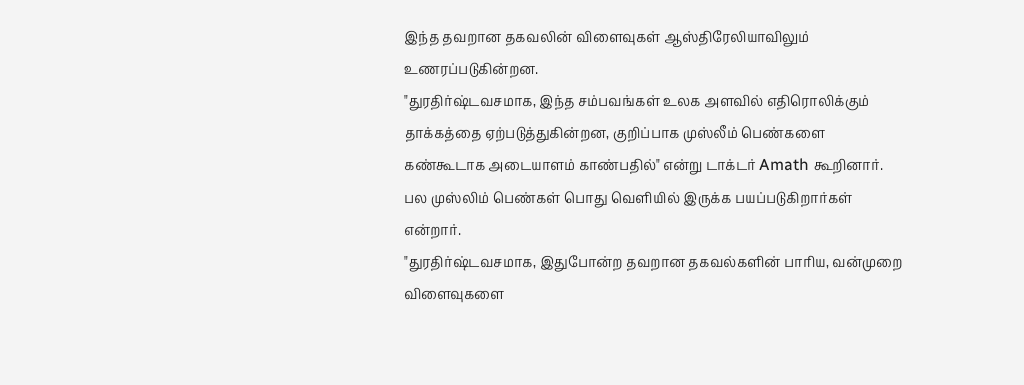இந்த தவறான தகவலின் விளைவுகள் ஆஸ்திரேலியாவிலும் உணரப்படுகின்றன.
"துரதிர்ஷ்டவசமாக, இந்த சம்பவங்கள் உலக அளவில் எதிரொலிக்கும் தாக்கத்தை ஏற்படுத்துகின்றன, குறிப்பாக முஸ்லீம் பெண்களை கண்கூடாக அடையாளம் காண்பதில்" என்று டாக்டர் Amath கூறினார்.
பல முஸ்லிம் பெண்கள் பொது வெளியில் இருக்க பயப்படுகிறார்கள் என்றார்.
"துரதிர்ஷ்டவசமாக, இதுபோன்ற தவறான தகவல்களின் பாரிய, வன்முறை விளைவுகளை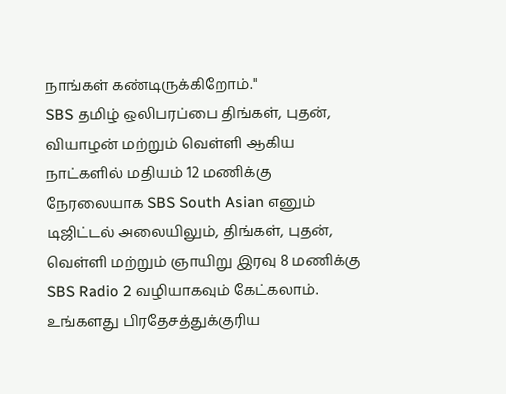நாங்கள் கண்டிருக்கிறோம்."
SBS தமிழ் ஒலிபரப்பை திங்கள், புதன், வியாழன் மற்றும் வெள்ளி ஆகிய நாட்களில் மதியம் 12 மணிக்கு நேரலையாக SBS South Asian எனும் டிஜிட்டல் அலையிலும், திங்கள், புதன், வெள்ளி மற்றும் ஞாயிறு இரவு 8 மணிக்கு SBS Radio 2 வழியாகவும் கேட்கலாம். உங்களது பிரதேசத்துக்குரிய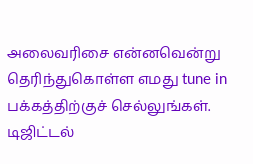அலைவரிசை என்னவென்று தெரிந்துகொள்ள எமது tune in பக்கத்திற்குச் செல்லுங்கள். டிஜிட்டல்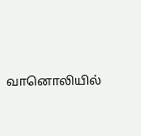வானொலியில்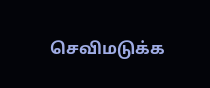செவிமடுக்க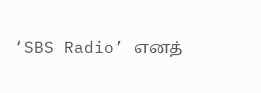‘SBS Radio’ எனத்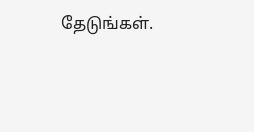தேடுங்கள்.